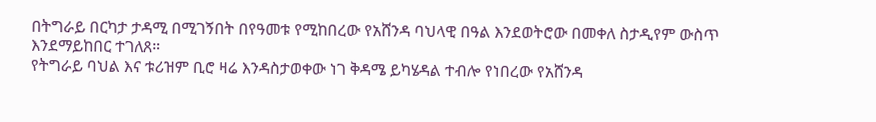በትግራይ በርካታ ታዳሚ በሚገኝበት በየዓመቱ የሚከበረው የአሸንዳ ባህላዊ በዓል እንደወትሮው በመቀለ ስታዲየም ውስጥ እንደማይከበር ተገለጸ።
የትግራይ ባህል እና ቱሪዝም ቢሮ ዛሬ እንዳስታወቀው ነገ ቅዳሜ ይካሄዳል ተብሎ የነበረው የአሸንዳ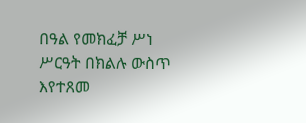በዓል የመክፈቻ ሥነ ሥርዓት በክልሉ ውስጥ እየተጸመ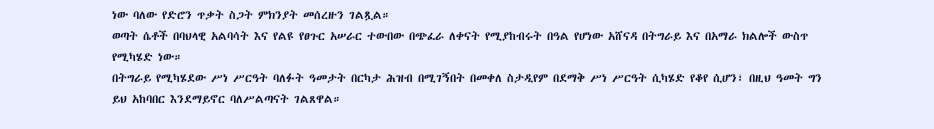ነው ባለው የድሮን ጥቃት ስጋት ምክንያት መሰረዙን ገልጿል።
ወጣት ሴቶች በባህላዊ አልባሳት እና የልዩ የፀጉር አሠራር ተውበው በጭፈራ ለቀናት የሚያከብሩት በዓል የሆነው አሸናዳ በትግራይ እና በአማራ ክልሎች ውስጥ የሚካሄድ ነው።
በትግራይ የሚካሄደው ሥነ ሥርዓት ባለፉት ዓመታት በርካታ ሕዝብ በሚገኝበት በመቀለ ስታዲየም በደማቅ ሥነ ሥርዓት ሲካሄድ የቆየ ሲሆን፣ በዚህ ዓመት ግን ይህ አከባበር እንደማይኖር ባለሥልጣናት ገልጸዋል።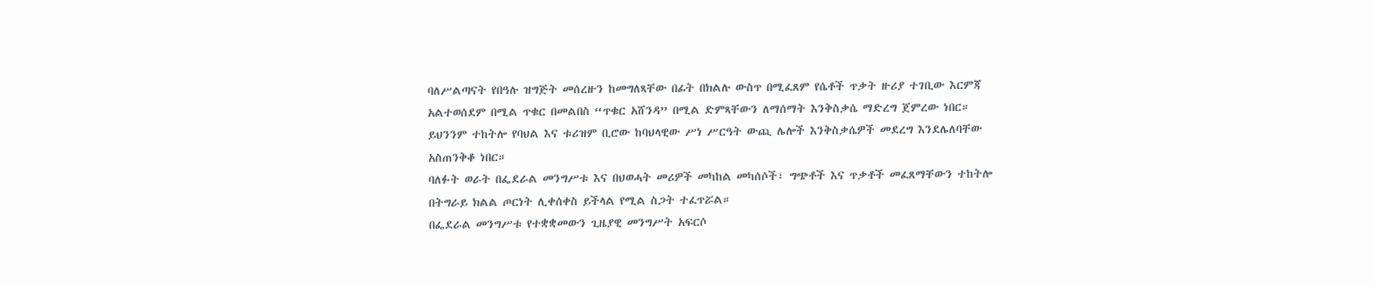ባለሥልጣናት የበዓሉ ዝግጅት መሰረዙን ከመግለጻቸው በፊት በክልሉ ውስጥ በሚፈጸም የሴቶች ጥቃት ዙሪያ ተገቢው እርምጃ አልተወሰደም በሚል ጥቁር በመልበስ “ጥቁር አሸንዳ” በሚል ድምጻቸውን ለማሰማት እንቅስቃሴ ማድረግ ጀምረው ነበር።
ይህንንም ተከትሎ የባህል እና ቱሪዝም ቢሮው ከባህላዊው ሥነ ሥርዓት ውጪ ሌሎች እንቅስቃሴዎች መደረግ እንደሌለባቸው አስጠንቅቆ ነበር።
ባለፉት ወራት በፌደራል መንግሥቱ እና በህወሓት መሪዎች መካከል መካሰሶች፣ ግጭቶች እና ጥቃቶች መፈጸማቸውን ተከትሎ በትግራይ ክልል ጦርነት ሊቀሰቀስ ይችላል የሚል ስጋት ተፈጥሯል።
በፌደራል መንግሥቱ የተቋቋመውን ጊዜያዊ መንግሥት አፍርሶ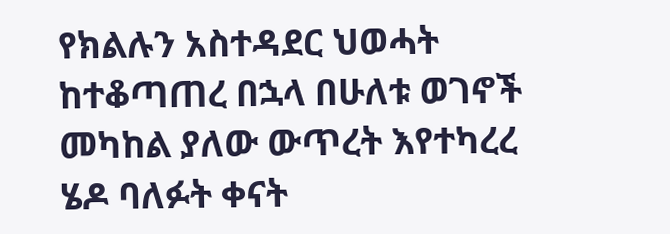የክልሉን አስተዳደር ህወሓት ከተቆጣጠረ በኋላ በሁለቱ ወገኖች መካከል ያለው ውጥረት እየተካረረ ሄዶ ባለፉት ቀናት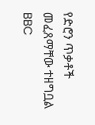የድሮን ጥቃቶች መፈጸማቸው ተዘግቧል
BBC